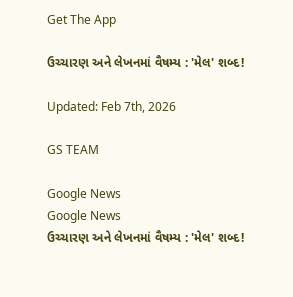Get The App

ઉચ્ચારણ અને લેખનમાં વૈષમ્ય : 'મેલ' શબ્દ!

Updated: Feb 7th, 2026

GS TEAM

Google News
Google News
ઉચ્ચારણ અને લેખનમાં વૈષમ્ય : 'મેલ' શબ્દ!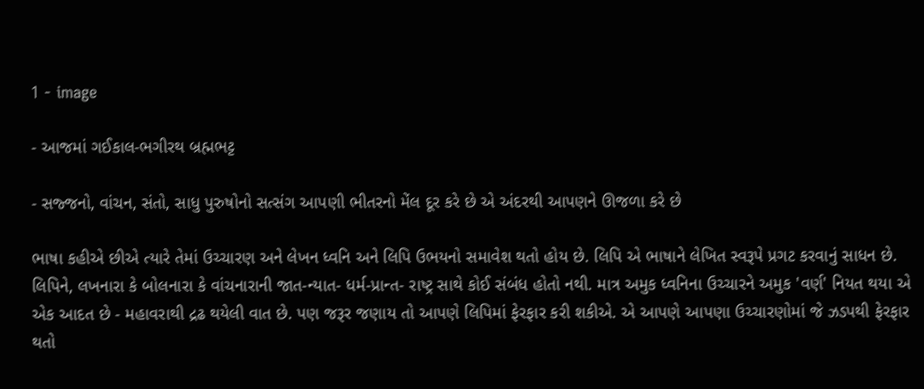1 - image

- આજમાં ગઈકાલ-ભગીરથ બ્રહ્મભટ્ટ

- સજ્જનો, વાંચન, સંતો, સાધુ પુરુષોનો સત્સંગ આપણી ભીતરનો મેંલ દૂર કરે છે એ અંદરથી આપણને ઊજળા કરે છે

ભાષા કહીએ છીએ ત્યારે તેમાં ઉચ્ચારણ અને લેખન ધ્વનિ અને લિપિ ઉભયનો સમાવેશ થતો હોય છે. લિપિ એ ભાષાને લેખિત સ્વરૂપે પ્રગટ કરવાનું સાધન છે. લિપિને, લખનારા કે બોલનારા કે વાંચનારાની જાત-ન્યાત- ધર્મ-પ્રાન્ત- રાષ્ટ્ર સાથે કોઈ સંબંધ હોતો નથી. માત્ર અમુક ધ્વનિના ઉચ્ચારને અમુક 'વર્ણ' નિયત થયા એ એક આદત છે - મહાવરાથી દ્રઢ થયેલી વાત છે. પણ જરૂર જણાય તો આપણે લિપિમાં ફેરફાર કરી શકીએ. એ આપણે આપણા ઉચ્ચારણોમાં જે ઝડપથી ફેરફાર થતો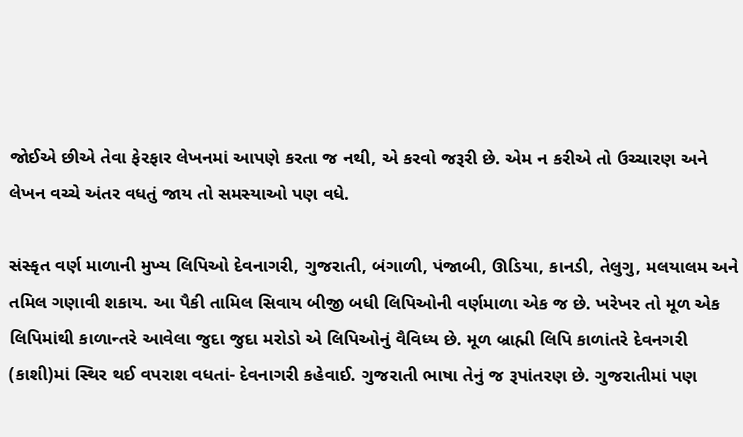જોઈએ છીએ તેવા ફેરફાર લેખનમાં આપણે કરતા જ નથી, એ કરવો જરૂરી છે. એમ ન કરીએ તો ઉચ્ચારણ અને લેખન વચ્ચે અંતર વધતું જાય તો સમસ્યાઓ પણ વધે.

સંસ્કૃત વર્ણ માળાની મુખ્ય લિપિઓ દેવનાગરી, ગુજરાતી, બંગાળી, પંજાબી, ઊડિયા, કાનડી, તેલુગુ, મલયાલમ અને તમિલ ગણાવી શકાય. આ પૈકી તામિલ સિવાય બીજી બધી લિપિઓની વર્ણમાળા એક જ છે. ખરેખર તો મૂળ એક લિપિમાંથી કાળાન્તરે આવેલા જુદા જુદા મરોડો એ લિપિઓનું વૈવિધ્ય છે. મૂળ બ્રાહ્મી લિપિ કાળાંતરે દેવનગરી (કાશી)માં સ્થિર થઈ વપરાશ વધતાં- દેવનાગરી કહેવાઈ. ગુજરાતી ભાષા તેનું જ રૂપાંતરણ છે. ગુજરાતીમાં પણ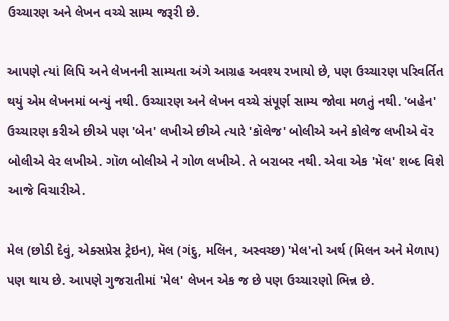ઉચ્ચારણ અને લેખન વચ્ચે સામ્ય જરૂરી છે.

આપણે ત્યાં લિપિ અને લેખનની સામ્યતા અંગે આગ્રહ અવશ્ય રખાયો છે, પણ ઉચ્ચારણ પરિવર્તિત થયું એમ લેખનમાં બન્યું નથી. ઉચ્ચારણ અને લેખન વચ્ચે સંપૂર્ણ સામ્ય જોવા મળતું નથી. 'બહેન' ઉચ્ચારણ કરીએ છીએ પણ 'બેન' લખીએ છીએ ત્યારે 'કૉલેજ' બોલીએ અને કોલેજ લખીએ વૅર બોલીએ વેર લખીએ. ગૉળ બોલીએ ને ગોળ લખીએ. તે બરાબર નથી. એવા એક 'મૅલ' શબ્દ વિશે આજે વિચારીએ.

મેલ (છોડી દેવું, એક્સપ્રેસ ટ્રેઇન), મૅલ (ગંદુ, મલિન, અસ્વચ્છ) 'મેલ'નો અર્થ (મિલન અને મેળાપ) પણ થાય છે. આપણે ગુજરાતીમાં 'મેલ' લેખન એક જ છે પણ ઉચ્ચારણો ભિન્ન છે.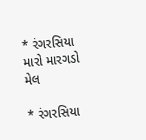* રંગરસિયા મારો મારગડો મેલ

* રંગરસિયા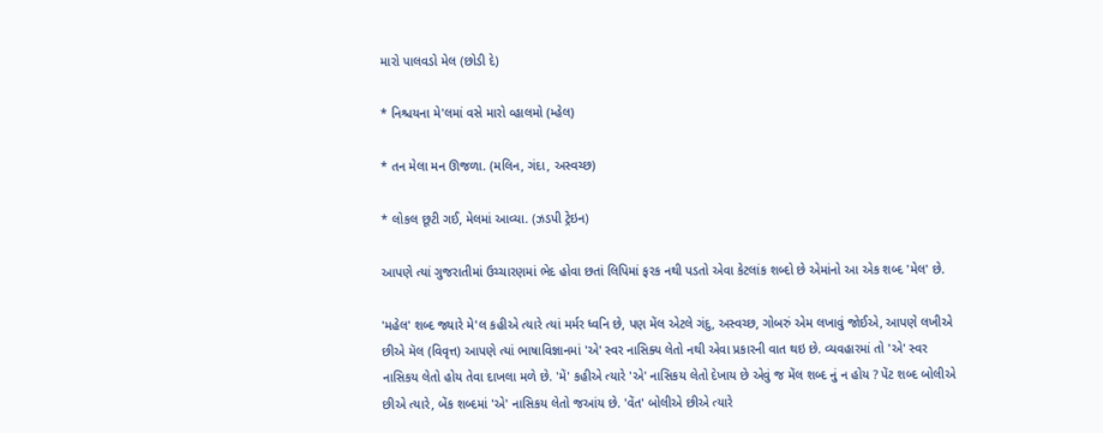મારો પાલવડો મેલ (છોડી દે)

* નિશ્ચયના મે'લમાં વસે મારો વ્હાલમો (મ્હેલ)

* તન મેલા મન ઊજળા. (મલિન, ગંદા, અસ્વચ્છ)

* લોકલ છૂટી ગઈ, મેલમાં આવ્યા. (ઝડપી ટ્રેઇન)

આપણે ત્યાં ગુજરાતીમાં ઉચ્ચારણમાં ભેદ હોવા છતાં લિપિમાં ફરક નથી પડતો એવા કેટલાંક શબ્દો છે એમાંનો આ એક શબ્દ 'મેલ' છે.

'મહેલ' શબ્દ જ્યારે મે'લ કહીએ ત્યારે ત્યાં મર્મર ધ્વનિ છે, પણ મેંલ એટલે ગંદુ, અસ્વચ્છ, ગોબરું એમ લખાવું જોઈએ, આપણે લખીએ છીએ મૅલ (વિવૃત્ત) આપણે ત્યાં ભાષાવિજ્ઞાનમાં 'એ' સ્વર નાસિક્ય લેતો નથી એવા પ્રકારની વાત થઇ છે. વ્યવહારમાં તો 'એ' સ્વર નાસિકય લેતો હોય તેવા દાખલા મળે છે. 'મેં' કહીએ ત્યારે 'એ' નાસિકય લેતો દેખાય છે એવું જ મેંલ શબ્દ નું ન હોય ? પેંટ શબ્દ બોલીએ છીએ ત્યારે, બેંક શબ્દમાં 'એ' નાસિકય લેતો જઆંય છે. 'વેંત' બોલીએ છીએ ત્યારે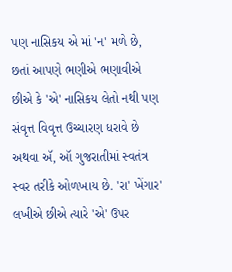પણ નાસિકય એ માં 'ન' મળે છે, છતાં આપણે ભણીએ ભણાવીએ છીએ કે 'એ' નાસિકય લેતો નથી પણ સંવૃત્ત વિવૃત્ત ઉચ્ચારણ ધરાવે છે અથવા ઍ, ઑ ગુજરાતીમાં સ્વતંત્ર સ્વર તરીકે ઓળખાય છે. 'રા' ખેંગાર' લખીએ છીએ ત્યારે 'એ' ઉપર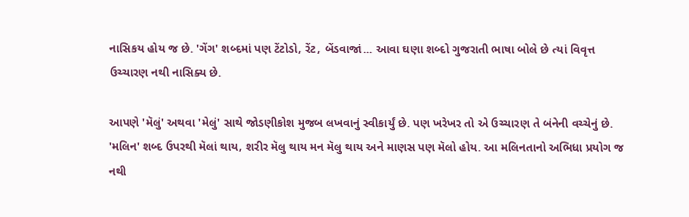નાસિકય હોય જ છે. 'ગેંગ' શબ્દમાં પણ ટેંટોડો, રેંટ, બેંડવાજાં... આવા ઘણા શબ્દો ગુજરાતી ભાષા બોલે છે ત્યાં વિવૃત્ત ઉચ્ચારણ નથી નાસિક્ય છે.

આપણે 'મૅલું' અથવા 'મેલું' સાથે જોડણીકોશ મુજબ લખવાનું સ્વીકાર્યું છે. પણ ખરેખર તો એ ઉચ્ચારણ તે બંનેની વચ્ચેનું છે. 'મલિન' શબ્દ ઉપરથી મૅલાં થાય, શરીર મૅલુ થાય મન મૅલુ થાય અને માણસ પણ મૅલો હોય. આ મલિનતાનો અભિધા પ્રયોગ જ નથી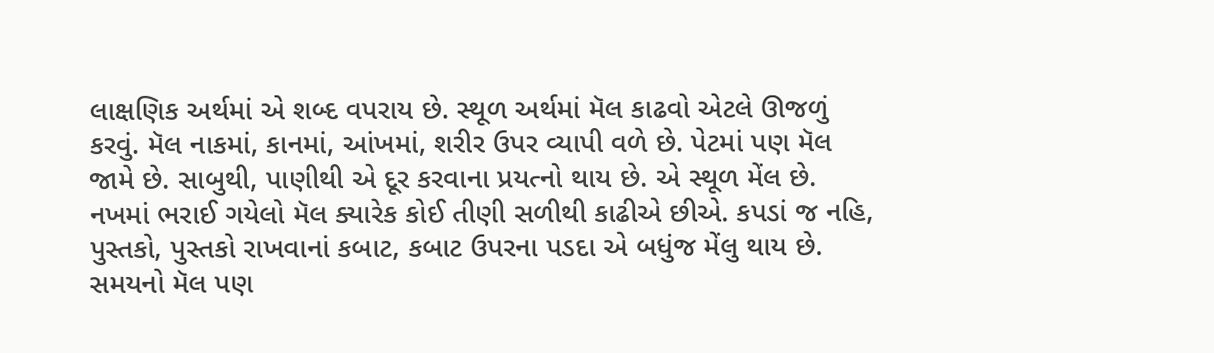લાક્ષણિક અર્થમાં એ શબ્દ વપરાય છે. સ્થૂળ અર્થમાં મૅલ કાઢવો એટલે ઊજળું કરવું. મૅલ નાકમાં, કાનમાં, આંખમાં, શરીર ઉપર વ્યાપી વળે છે. પેટમાં પણ મૅલ જામે છે. સાબુથી, પાણીથી એ દૂર કરવાના પ્રયત્નો થાય છે. એ સ્થૂળ મેંલ છે. નખમાં ભરાઈ ગયેલો મૅલ ક્યારેક કોઈ તીણી સળીથી કાઢીએ છીએ. કપડાં જ નહિ, પુસ્તકો, પુસ્તકો રાખવાનાં કબાટ, કબાટ ઉપરના પડદા એ બધુંજ મેંલુ થાય છે. સમયનો મૅલ પણ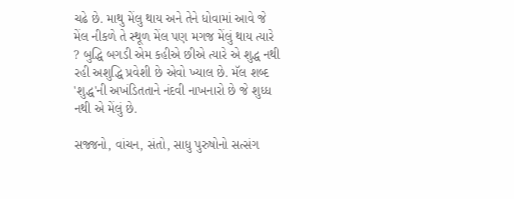ચઢે છે. માથુ મેંલુ થાય અને તેને ધોવામાં આવે જે મેંલ નીકળે તે સ્થૂળ મેંલ પણ મગજ મેંલું થાય ત્યારે ? બુદ્ધિ બગડી એમ કહીએ છીએ ત્યારે એ શુદ્ધ નથી રહી અશુદ્ધિ પ્રવેશી છે એવો ખ્યાલ છે. મૅલ શબ્દ 'શુદ્ધ'ની અખંડિતતાને નંદવી નાખનારો છે જે શુધ્ધ નથી એ મેંલું છે.

સજ્જનો, વાંચન, સંતો, સાધુ પુરુષોનો સત્સંગ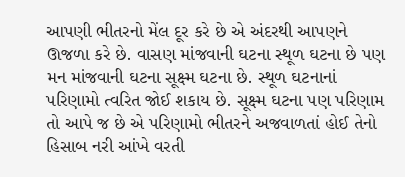આપણી ભીતરનો મેંલ દૂર કરે છે એ અંદરથી આપણને ઊજળા કરે છે. વાસણ માંજવાની ઘટના સ્થૂળ ઘટના છે પણ મન માંજવાની ઘટના સૂક્ષ્મ ઘટના છે. સ્થૂળ ઘટનાનાં પરિણામો ત્વરિત જોઈ શકાય છે. સૂક્ષ્મ ઘટના પણ પરિણામ તો આપે જ છે એ પરિણામો ભીતરને અજવાળતાં હોઈ તેનો હિસાબ નરી આંખે વરતી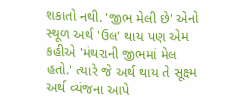શકાતો નથી. 'જીભ મેલી છે' એનો સ્થૂળ અર્થ 'ઉલ' થાય પણ એમ કહીએ 'મંથરાની જીભમાં મેલ હતો.' ત્યારે જે અર્થ થાય તે સૂક્ષ્મ અર્થ વ્યંજના આપે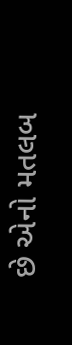છે એનો મતલબ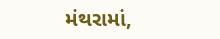મંથરામાં,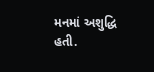મનમાં અશુદ્ધિ હતી.